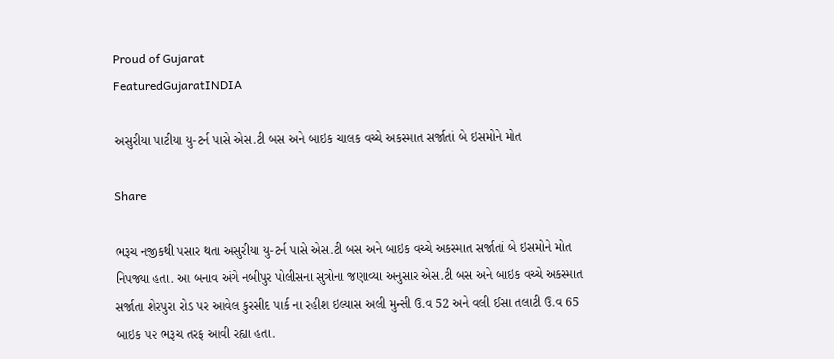Proud of Gujarat
FeaturedGujaratINDIA

અસુરીયા પાટીયા યુ-ટર્ન પાસે એસ.ટી બસ અને બાઇક ચાલક વચ્ચે અકસ્માત સર્જાતાં બે ઇસમોને મોત

Share

ભરૂચ નજીકથી પસાર થતા અસુરીયા યુ-ટર્ન પાસે એસ.ટી બસ અને બાઇક વચ્ચે અકસ્માત સર્જાતાં બે ઇસમોને મોત નિપજ્યા હતા. આ બનાવ અંગે નબીપુર પોલીસના સુત્રોના જણાવ્યા અનુસાર એસ.ટી બસ અને બાઇક વચ્ચે અકસ્માત સર્જાતા શેરપુરા રોડ પર આવેલ કુરસીદ પાર્ક ના રહીશ ઇલ્યાસ અલી મુન્સી ઉ.વ 52 અને વલી ઈસા તલાટી ઉ.વ 65 બાઇક ૫૨ ભરૂચ તરફ આવી રહ્યા હતા.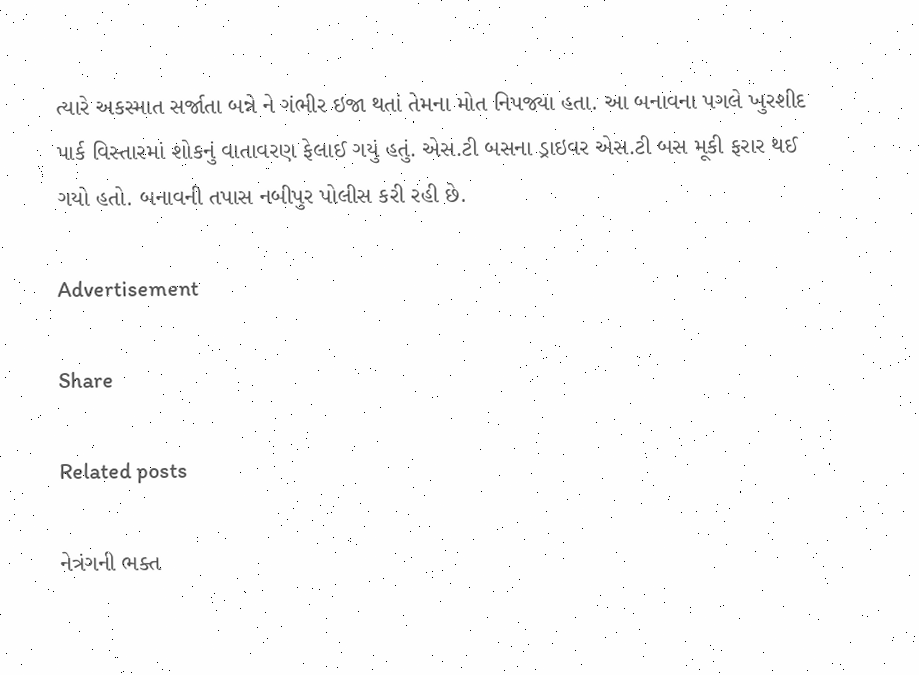ત્યારે અકસ્માત સર્જાતા બન્ને ને ગંભીર ઇજા થતાં તેમના મોત નિપજ્યા હતા. આ બનાવના પગલે ખુરશીદ પાર્ક વિસ્તારમાં શોકનું વાતાવરણ ફેલાઈ ગયું હતું. એસ.ટી બસના ડ્રાઇવર એસ.ટી બસ મૂકી ફરાર થઈ ગયો હતો. બનાવની તપાસ નબીપુર પોલીસ કરી રહી છે.

Advertisement

Share

Related posts

નેત્રંગની ભક્ત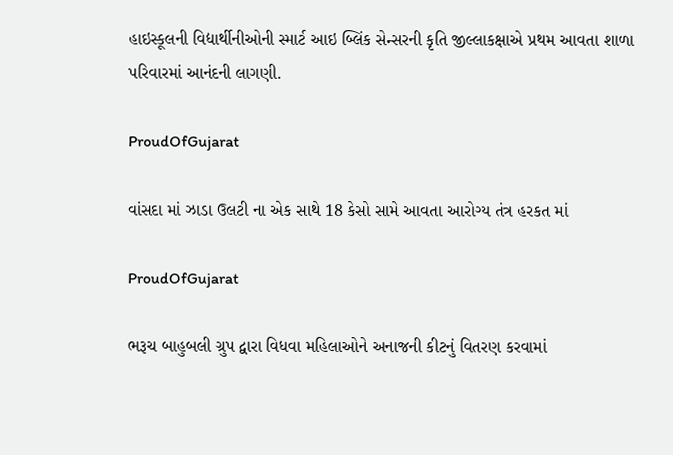હાઇસ્કૂલની વિદ્યાર્થીનીઓની સ્માર્ટ આઇ બ્લિંક સેન્સરની કૃતિ જીલ્લાકક્ષાએ પ્રથમ આવતા શાળા પરિવારમાં આનંદની લાગણી.

ProudOfGujarat

વાંસદા માં ઝાડા ઉલટી ના એક સાથે 18 કેસો સામે આવતા આરોગ્ય તંત્ર હરકત માં

ProudOfGujarat

ભરૂચ બાહુબલી ગ્રુપ દ્વારા વિધવા મહિલાઓને અનાજની કીટનું વિતરણ કરવામાં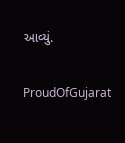આવ્યું.

ProudOfGujarat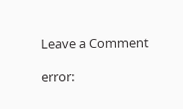Leave a Comment

error: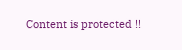Content is protected !!